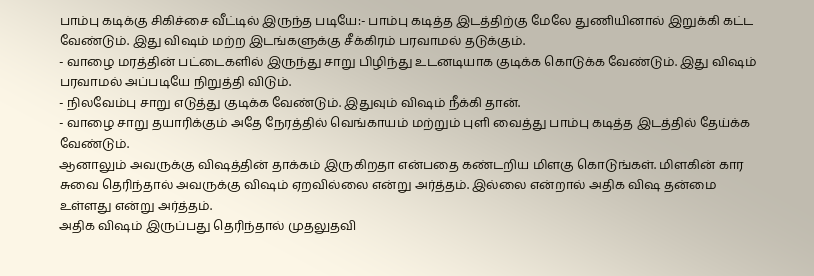பாம்பு கடிக்கு சிகிச்சை வீட்டில் இருந்த படியே:- பாம்பு கடித்த இடத்திற்கு மேலே துணியினால் இறுக்கி கட்ட வேண்டும். இது விஷம் மற்ற இடங்களுக்கு சீக்கிரம் பரவாமல் தடுக்கும்.
- வாழை மரத்தின் பட்டைகளில் இருந்து சாறு பிழிந்து உடனடியாக குடிக்க கொடுக்க வேண்டும். இது விஷம் பரவாமல் அப்படியே நிறுத்தி விடும்.
- நிலவேம்பு சாறு எடுத்து குடிக்க வேண்டும். இதுவும் விஷம் நீக்கி தான்.
- வாழை சாறு தயாரிக்கும் அதே நேரத்தில் வெங்காயம் மற்றும் புளி வைத்து பாம்பு கடித்த இடத்தில் தேய்க்க வேண்டும்.
ஆனாலும் அவருக்கு விஷத்தின் தாக்கம் இருகிறதா என்பதை கண்டறிய மிளகு கொடுங்கள். மிளகின் கார சுவை தெரிந்தால் அவருக்கு விஷம் ஏறவில்லை என்று அர்த்தம். இல்லை என்றால் அதிக விஷ தன்மை உள்ளது என்று அர்த்தம்.
அதிக விஷம் இருப்பது தெரிந்தால் முதலுதவி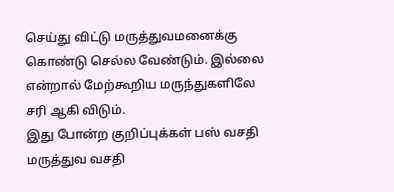செய்து விட்டு மருத்துவமனைக்கு கொண்டு செல்ல வேண்டும். இல்லை என்றால் மேற்கூறிய மருந்துகளிலே சரி ஆகி விடும்.
இது போன்ற குறிப்புக்கள் பஸ் வசதி மருத்துவ வசதி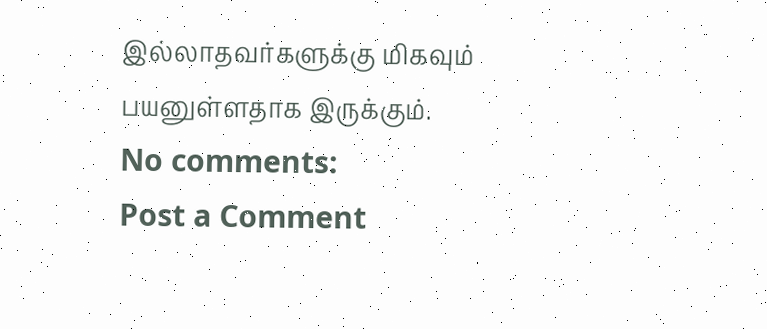இல்லாதவர்களுக்கு மிகவும் பயனுள்ளதாக இருக்கும்.
No comments:
Post a Comment